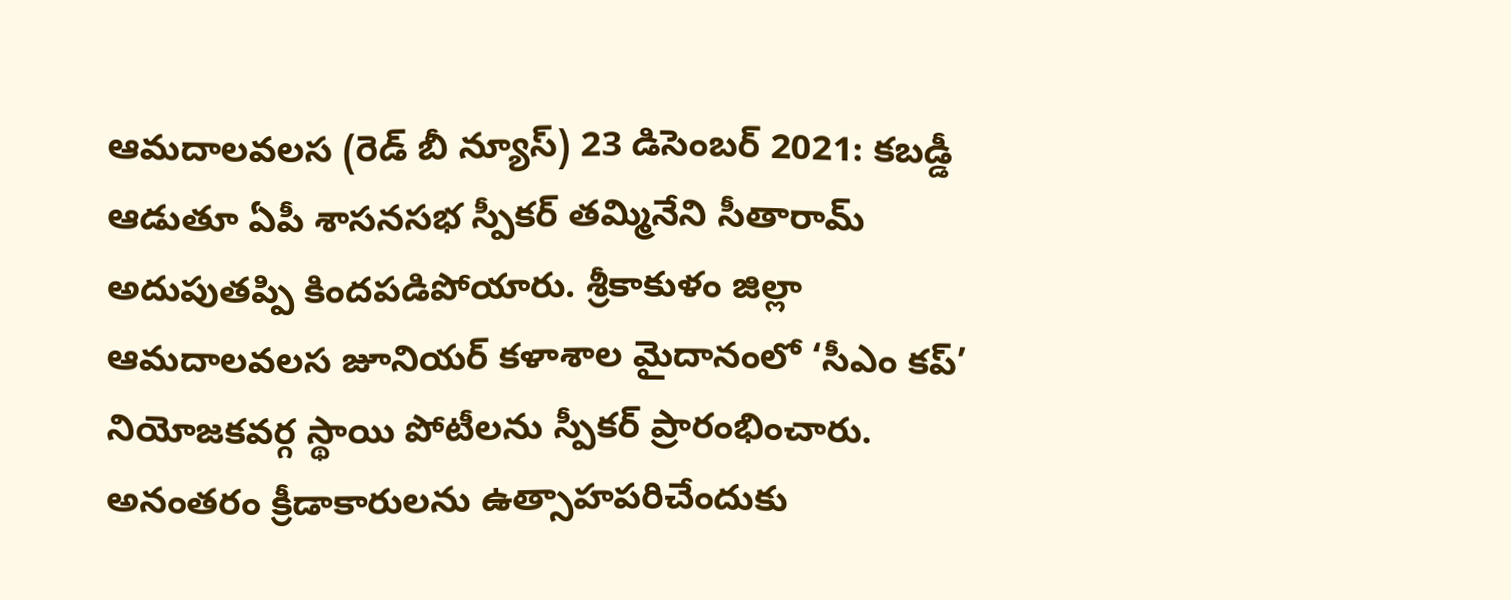ఆమదాలవలస (రెడ్ బీ న్యూస్) 23 డిసెంబర్ 2021: కబడ్డీ ఆడుతూ ఏపీ శాసనసభ స్పీకర్ తమ్మినేని సీతారామ్ అదుపుతప్పి కిందపడిపోయారు. శ్రీకాకుళం జిల్లా ఆమదాలవలస జూనియర్ కళాశాల మైదానంలో ‘సీఎం కప్’ నియోజకవర్గ స్థాయి పోటీలను స్పీకర్ ప్రారంభించారు. అనంతరం క్రీడాకారులను ఉత్సాహపరిచేందుకు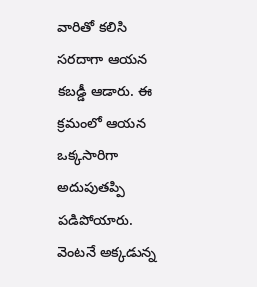వారితో కలిసి సరదాగా ఆయన కబడ్డీ ఆడారు. ఈ క్రమంలో ఆయన ఒక్కసారిగా అదుపుతప్పి పడిపోయారు. వెంటనే అక్కడున్న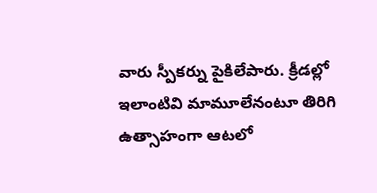వారు స్పీకర్ను పైకిలేపారు. క్రీడల్లో ఇలాంటివి మామూలేనంటూ తిరిగి ఉత్సాహంగా ఆటలో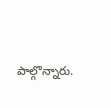పాల్గొన్నారు.